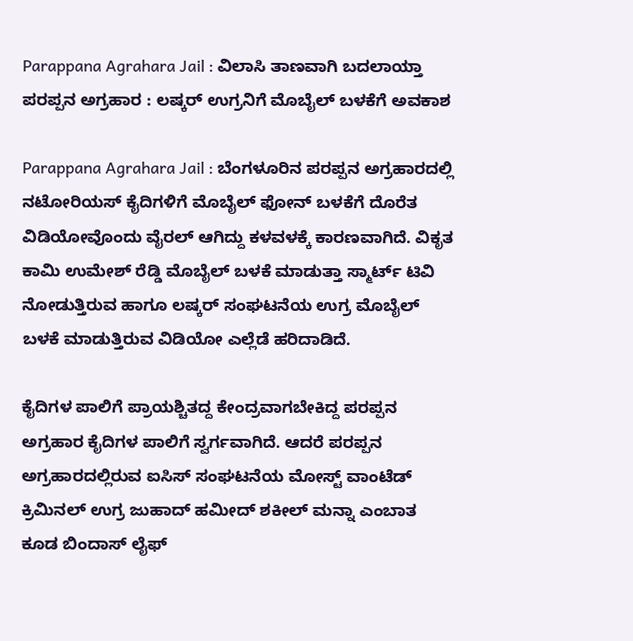Parappana Agrahara Jail : ವಿಲಾಸಿ ತಾಣವಾಗಿ ಬದಲಾಯ್ತಾ ಪರಪ್ಪನ ಅಗ್ರಹಾರ : ಲಷ್ಕರ್ ಉಗ್ರನಿಗೆ ಮೊಬೈಲ್ ಬಳಕೆಗೆ ಅವಕಾಶ

Parappana Agrahara Jail : ಬೆಂಗಳೂರಿನ ಪರಪ್ಪನ ಅಗ್ರಹಾರದಲ್ಲಿ ನಟೋರಿಯಸ್ ಕೈದಿಗಳಿಗೆ ಮೊಬೈಲ್ ಫೋನ್ ಬಳಕೆಗೆ ದೊರೆತ ವಿಡಿಯೋವೊಂದು ವೈರಲ್ ಆಗಿದ್ದು ಕಳವಳಕ್ಕೆ ಕಾರಣವಾಗಿದೆ. ವಿಕೃತ ಕಾಮಿ ಉಮೇಶ್ ರೆಡ್ಡಿ ಮೊಬೈಲ್ ಬಳಕೆ ಮಾಡುತ್ತಾ ಸ್ಮಾರ್ಟ್ ಟಿವಿ ನೋಡುತ್ತಿರುವ ಹಾಗೂ ಲಷ್ಕರ್ ಸಂಘಟನೆಯ ಉಗ್ರ ಮೊಬೈಲ್ ಬಳಕೆ ಮಾಡುತ್ತಿರುವ ವಿಡಿಯೋ ಎಲ್ಲೆಡೆ ಹರಿದಾಡಿದೆ.

ಕೈದಿಗಳ ಪಾಲಿಗೆ ಪ್ರಾಯಶ್ಚಿತದ್ದ ಕೇಂದ್ರವಾಗಬೇಕಿದ್ದ ಪರಪ್ಪನ ಅಗ್ರಹಾರ ಕೈದಿಗಳ ಪಾಲಿಗೆ ಸ್ವರ್ಗವಾಗಿದೆ. ಆದರೆ ಪರಪ್ಪನ ಅಗ್ರಹಾರದಲ್ಲಿರುವ ಐಸಿಸ್ ಸಂಘಟನೆಯ ಮೋಸ್ಟ್ ವಾಂಟೆಡ್ ಕ್ರಿಮಿನಲ್ ಉಗ್ರ ಜುಹಾದ್ ಹಮೀದ್ ಶಕೀಲ್ ಮನ್ನಾ ಎಂಬಾತ ಕೂಡ ಬಿಂದಾಸ್ ಲೈಫ್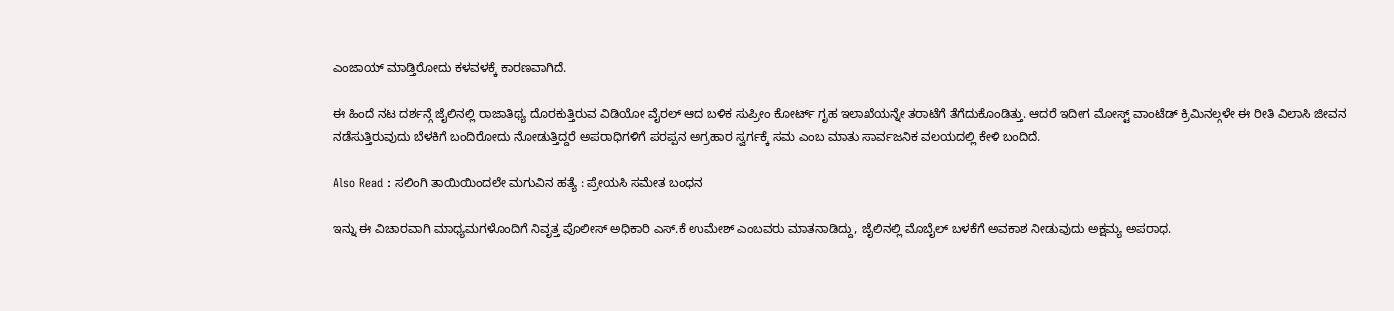ಎಂಜಾಯ್ ಮಾಡ್ತಿರೋದು ಕಳವಳಕ್ಕೆ ಕಾರಣವಾಗಿದೆ.

ಈ ಹಿಂದೆ ನಟ ದರ್ಶನ್ಗೆ ಜೈಲಿನಲ್ಲಿ ರಾಜಾತಿಥ್ಯ ದೊರಕುತ್ತಿರುವ ವಿಡಿಯೋ ವೈರಲ್ ಆದ ಬಳಿಕ ಸುಪ್ರೀಂ ಕೋರ್ಟ್ ಗೃಹ ಇಲಾಖೆಯನ್ನೇ ತರಾಟೆಗೆ ತೆಗೆದುಕೊಂಡಿತ್ತು. ಆದರೆ ಇದೀಗ ಮೋಸ್ಟ್ ವಾಂಟೆಡ್ ಕ್ರಿಮಿನಲ್ಗಳೇ ಈ ರೀತಿ ವಿಲಾಸಿ ಜೀವನ ನಡೆಸುತ್ತಿರುವುದು ಬೆಳಕಿಗೆ ಬಂದಿರೋದು ನೋಡುತ್ತಿದ್ದರೆ ಅಪರಾಧಿಗಳಿಗೆ ಪರಪ್ಪನ ಅಗ್ರಹಾರ ಸ್ವರ್ಗಕ್ಕೆ ಸಮ ಎಂಬ ಮಾತು ಸಾರ್ವಜನಿಕ ವಲಯದಲ್ಲಿ ಕೇಳಿ ಬಂದಿದೆ.

Also Read : ಸಲಿಂಗಿ ತಾಯಿಯಿಂದಲೇ ಮಗುವಿನ ಹತ್ಯೆ : ಪ್ರೇಯಸಿ ಸಮೇತ ಬಂಧನ

ಇನ್ನು ಈ ವಿಚಾರವಾಗಿ ಮಾಧ್ಯಮಗಳೊಂದಿಗೆ ನಿವೃತ್ತ ಪೊಲೀಸ್ ಅಧಿಕಾರಿ ಎಸ್.ಕೆ ಉಮೇಶ್ ಎಂಬವರು ಮಾತನಾಡಿದ್ದು, ಜೈಲಿನಲ್ಲಿ ಮೊಬೈಲ್ ಬಳಕೆಗೆ ಅವಕಾಶ ನೀಡುವುದು ಅಕ್ಷಮ್ಯ ಅಪರಾಧ.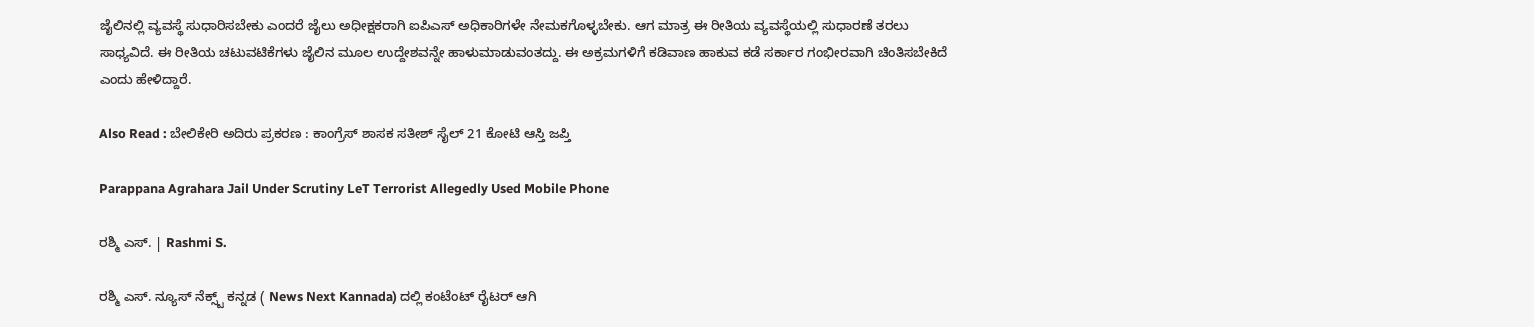ಜೈಲಿನಲ್ಲಿ ವ್ಯವಸ್ಥೆ ಸುಧಾರಿಸಬೇಕು ಎಂದರೆ ಜೈಲು ಅಧೀಕ್ಷಕರಾಗಿ ಐಪಿಎಸ್ ಅಧಿಕಾರಿಗಳೇ ನೇಮಕಗೊಳ್ಳಬೇಕು. ಆಗ ಮಾತ್ರ ಈ ರೀತಿಯ ವ್ಯವಸ್ಥೆಯಲ್ಲಿ ಸುಧಾರಣೆ ತರಲು ಸಾಧ್ಯವಿದೆ. ಈ ರೀತಿಯ ಚಟುವಟಿಕೆಗಳು ಜೈಲಿನ ಮೂಲ ಉದ್ದೇಶವನ್ನೇ ಹಾಳುಮಾಡುವಂತದ್ದು. ಈ ಅಕ್ರಮಗಳಿಗೆ ಕಡಿವಾಣ ಹಾಕುವ ಕಡೆ ಸರ್ಕಾರ ಗಂಭೀರವಾಗಿ ಚಿಂತಿಸಬೇಕಿದೆ ಎಂದು ಹೇಳಿದ್ದಾರೆ.

Also Read : ಬೇಲಿಕೇರಿ ಅದಿರು ಪ್ರಕರಣ : ಕಾಂಗ್ರೆಸ್‌ ಶಾಸಕ ಸತೀಶ್‌ ಸೈಲ್‌ 21 ಕೋಟಿ ಆಸ್ತಿ ಜಪ್ತಿ

Parappana Agrahara Jail Under Scrutiny LeT Terrorist Allegedly Used Mobile Phone

ರಶ್ಮಿ ಎಸ್. | Rashmi S.

ರಶ್ಮಿ ಎಸ್. ನ್ಯೂಸ್‌ ನೆಕ್ಸ್ಟ್‌ ಕನ್ನಡ ( News Next Kannada) ದಲ್ಲಿ ಕಂಟೆಂಟ್‌ ರೈಟರ್‌ ಆಗಿ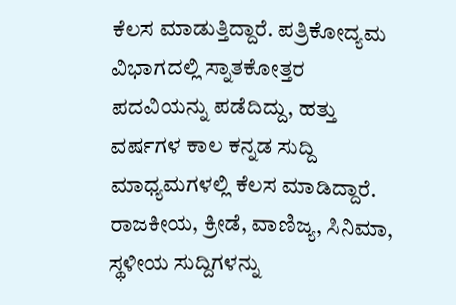ಕೆಲಸ ಮಾಡುತ್ತಿದ್ದಾರೆ. ಪತ್ರಿಕೋದ್ಯಮ ವಿಭಾಗದಲ್ಲಿ ಸ್ನಾತಕೋತ್ತರ ಪದವಿಯನ್ನು ಪಡೆದಿದ್ದು, ಹತ್ತು ವರ್ಷಗಳ ಕಾಲ ಕನ್ನಡ ಸುದ್ದಿ ಮಾಧ್ಯಮಗಳಲ್ಲಿ ಕೆಲಸ ಮಾಡಿದ್ದಾರೆ. ರಾಜಕೀಯ, ಕ್ರೀಡೆ, ವಾಣಿಜ್ಯ, ಸಿನಿಮಾ, ಸ್ಥಳೀಯ ಸುದ್ದಿಗಳನ್ನು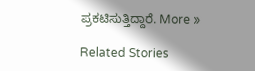ಪ್ರಕಟಿಸುತ್ತಿದ್ದಾರೆ. More »

Related Stories